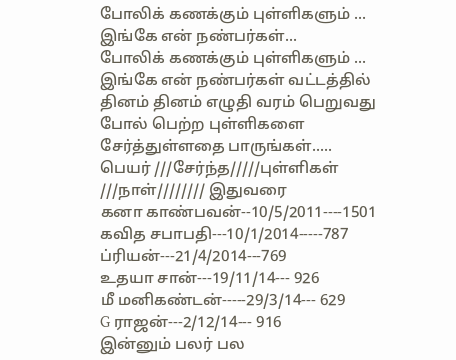போலிக் கணக்கும் புள்ளிகளும் ... இங்கே என் நண்பர்கள்...
போலிக் கணக்கும் புள்ளிகளும் ...
இங்கே என் நண்பர்கள் வட்டத்தில் தினம் தினம் எழுதி வரம் பெறுவது போல் பெற்ற புள்ளிகளை சேர்த்துள்ளதை பாருங்கள்.....
பெயர் ///சேர்ந்த/////புள்ளிகள்
///நாள்//////// இதுவரை
கனா காண்பவன்--10/5/2011----1501
கவித சபாபதி---10/1/2014-----787
ப்ரியன்---21/4/2014---769
உதயா சான்---19/11/14--- 926
மீ மனிகண்டன்-----29/3/14--- 629
G ராஜன்---2/12/14--- 916
இன்னும் பலர் பல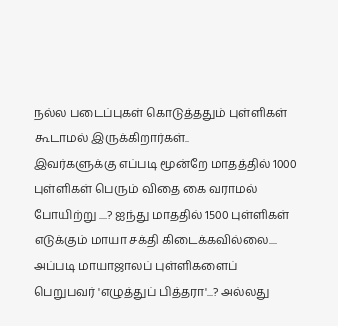நல்ல படைப்புகள் கொடுத்ததும் புள்ளிகள் கூடாமல் இருக்கிறார்கள்..
இவர்களுக்கு எப்படி மூன்றே மாதத்தில் 1000 புள்ளிகள் பெரும் விதை கை வராமல் போயிற்று ....? ஐந்து மாததில் 1500 புள்ளிகள் எடுக்கும் மாயா சக்தி கிடைக்கவில்லை....
அப்படி மாயாஜாலப் புள்ளிகளைப் பெறுபவர் 'எழுத்துப் பித்தரா'...? அல்லது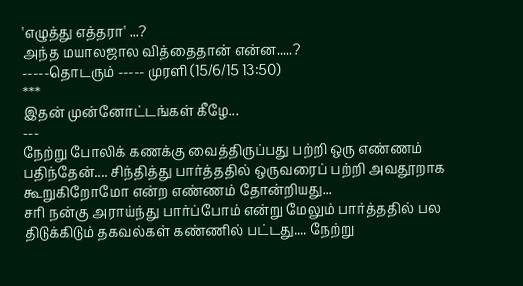'எழுத்து எத்தரா' ...?
அந்த மயாலஜால வித்தைதான் என்ன.....?
-----தொடரும் ----- முரளி (15/6/15 13:50)
***
இதன் முன்னோட்டங்கள் கீழே...
---
நேற்று போலிக் கணக்கு வைத்திருப்பது பற்றி ஒரு எண்ணம் பதிந்தேன்.... சிந்தித்து பார்த்ததில் ஒருவரைப் பற்றி அவதூறாக கூறுகிறோமோ என்ற எண்ணம் தோன்றியது...
சரி நன்கு அராய்ந்து பார்ப்போம் என்று மேலும் பார்த்ததில் பல திடுக்கிடும் தகவல்கள் கண்ணில் பட்டது.... நேற்று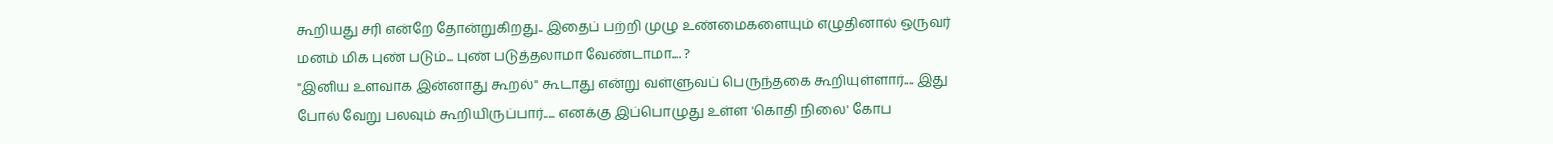கூறியது சரி என்றே தோன்றுகிறது.. இதைப் பற்றி முழு உண்மைகளையும் எழுதினால் ஒருவர் மனம் மிக புண் படும்... புண் படுத்தலாமா வேண்டாமா.... ?
"இனிய உளவாக இன்னாது கூறல்" கூடாது என்று வள்ளுவப் பெருந்தகை கூறியுள்ளார்.... இது போல் வேறு பலவும் கூறியிருப்பார்..... எனக்கு இப்பொழுது உள்ள 'கொதி நிலை' கோப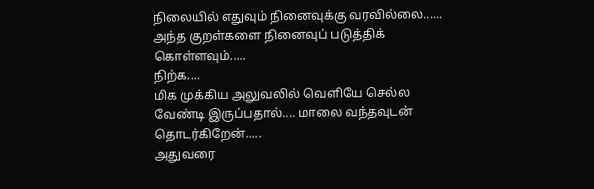நிலையில் எதுவும் நினைவுக்கு வரவில்லை...... அந்த குறள்களை நினைவுப் படுத்திக் கொள்ளவும்.....
நிற்க....
மிக முக்கிய அலுவலில் வெளியே செல்ல வேண்டி இருப்பதால்.... மாலை வந்தவுடன் தொடர்கிறேன்.....
அதுவரை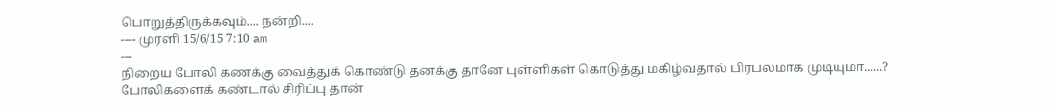பொறுத்திருக்கவும்.... நன்றி....
---- முரளி 15/6/15 7:10 am
---
நிறைய போலி கணக்கு வைத்துக் கொண்டு தனக்கு தானே புள்ளிகள் கொடுத்து மகிழ்வதால் பிரபலமாக முடியுமா......? போலிகளைக் கண்டால் சிரிப்பு தான்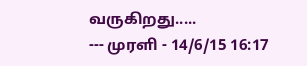வருகிறது.....
--- முரளி - 14/6/15 16:17